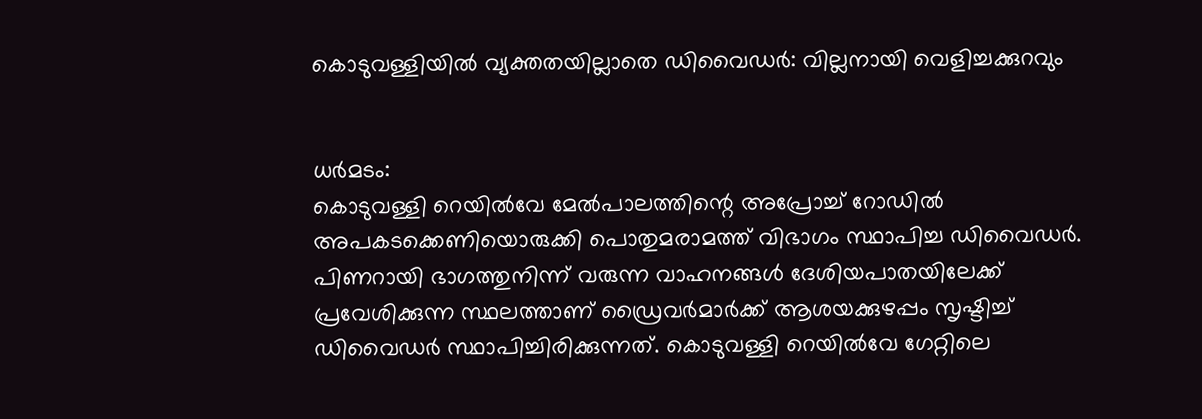കൊടുവള്ളിയിൽ വ്യക്തതയില്ലാതെ ഡിവൈഡർ: വില്ലനായി വെളിച്ചക്കുറവും


ധർമടം:
കൊടുവള്ളി റെയിൽവേ മേൽപാലത്തിന്റെ അപ്രോച്ച് റോഡിൽ അപകടക്കെണിയൊരുക്കി പൊതുമരാമത്ത് വിഭാഗം സ്ഥാപിച്ച ഡിവൈഡർ. പിണറായി ഭാഗത്തുനിന്ന് വരുന്ന വാഹനങ്ങൾ ദേശിയപാതയിലേക്ക് പ്രവേശിക്കുന്ന സ്ഥലത്താണ് ഡ്രൈവർമാർക്ക് ആശയക്കുഴപ്പം സൃഷ്ടിച്ച് ഡിവൈഡർ സ്ഥാപിച്ചിരിക്കുന്നത്. കൊടുവള്ളി റെയിൽവേ ഗേറ്റിലെ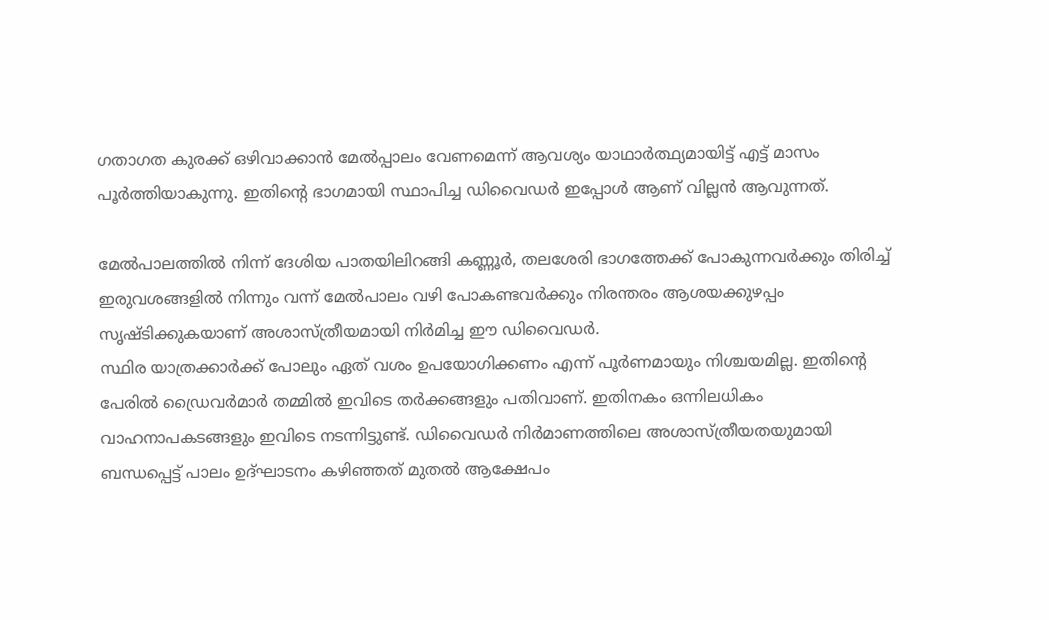ഗതാഗത കുരക്ക് ഒഴിവാക്കാൻ മേൽപ്പാലം വേണമെന്ന് ആവശ്യം യാഥാർത്ഥ്യമായിട്ട് എട്ട് മാസം പൂർത്തിയാകുന്നു. ഇതിന്റെ ഭാഗമായി സ്ഥാപിച്ച ഡിവൈഡര്‍ ഇപ്പോൾ ആണ് വില്ലൻ ആവുന്നത്.

മേൽപാലത്തിൽ നിന്ന് ദേശിയ പാതയിലിറങ്ങി കണ്ണൂർ, തലശേരി ഭാഗത്തേക്ക് പോകുന്നവർക്കും തിരിച്ച് ഇരുവശങ്ങളിൽ നിന്നും വന്ന് മേൽപാലം വഴി പോകണ്ടവർക്കും നിരന്തരം ആശയക്കുഴപ്പം സൃഷ്ടിക്കുകയാണ് അശാസ്ത്രീയമായി നിർമിച്ച ഈ ഡിവൈഡർ.
സ്ഥിര യാത്രക്കാർക്ക് പോലും ഏത് വശം ഉപയോഗിക്കണം എന്ന് പൂർണമായും നിശ്ചയമില്ല. ഇതിൻ്റെ പേരിൽ ഡ്രൈവർമാർ തമ്മിൽ ഇവിടെ തർക്കങ്ങളും പതിവാണ്. ഇതിനകം ഒന്നിലധികം വാഹനാപകടങ്ങളും ഇവിടെ നടന്നിട്ടുണ്ട്. ഡിവൈഡർ നിർമാണത്തിലെ അശാസ്ത്രീയതയുമായി ബന്ധപ്പെട്ട് പാലം ഉദ്ഘാടനം കഴിഞ്ഞത് മുതൽ ആക്ഷേപം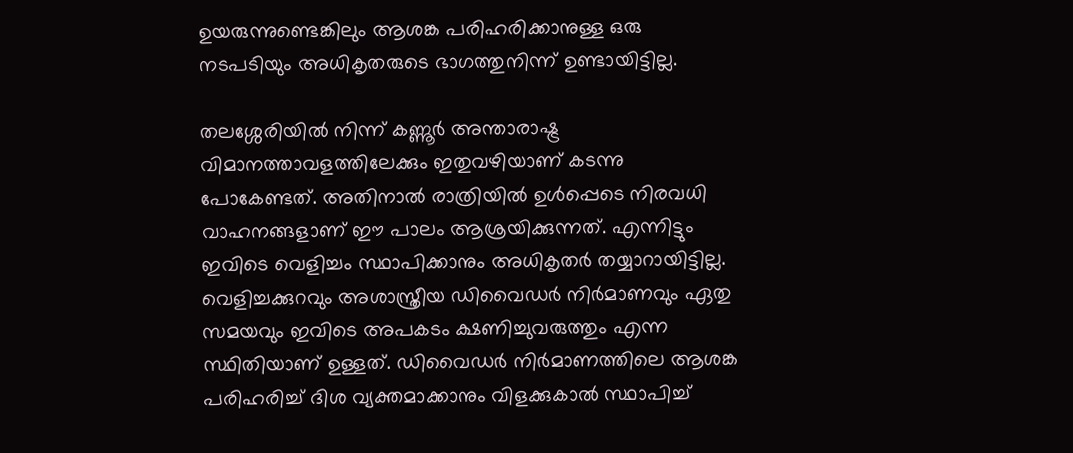ഉയരുന്നുണ്ടെങ്കിലും ആശങ്ക പരിഹരിക്കാനുള്ള ഒരു നടപടിയും അധികൃതരുടെ ഭാഗത്തുനിന്ന് ഉണ്ടായിട്ടില്ല.

തലശ്ശേരിയിൽ നിന്ന് കണ്ണൂർ അന്താരാഷ്ട്ര വിമാനത്താവളത്തിലേക്കും ഇതുവഴിയാണ് കടന്നു പോകേണ്ടത്. അതിനാൽ രാത്രിയിൽ ഉൾപ്പെടെ നിരവധി വാഹനങ്ങളാണ് ഈ പാലം ആശ്രയിക്കുന്നത്. എന്നിട്ടും ഇവിടെ വെളിച്ചം സ്ഥാപിക്കാനും അധികൃതർ തയ്യാറായിട്ടില്ല. വെളിച്ചക്കുറവും അശാസ്ത്രീയ ഡിവൈഡർ നിർമാണവും ഏതു സമയവും ഇവിടെ അപകടം ക്ഷണിച്ചുവരുത്തും എന്ന സ്ഥിതിയാണ് ഉള്ളത്. ഡിവൈഡർ നിർമാണത്തിലെ ആശങ്ക പരിഹരിച്ച് ദിശ വ്യക്തമാക്കാനും വിളക്കുകാൽ സ്ഥാപിച്ച്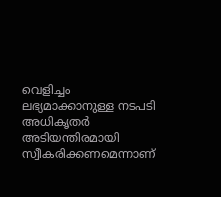വെളിച്ചം ലഭ്യമാക്കാനുള്ള നടപടി അധികൃതർ അടിയന്തിരമായി സ്വീകരിക്കണമെന്നാണ്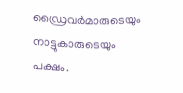ഡ്രൈവർമാരുടെയും നാട്ടുകാരുടെയും പക്ഷം.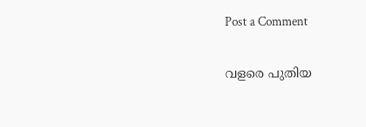Post a Comment

വളരെ പുതിയ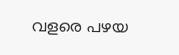വളരെ പഴയ